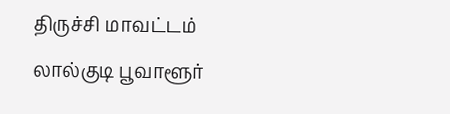திருச்சி மாவட்டம் லால்குடி பூவாளூர்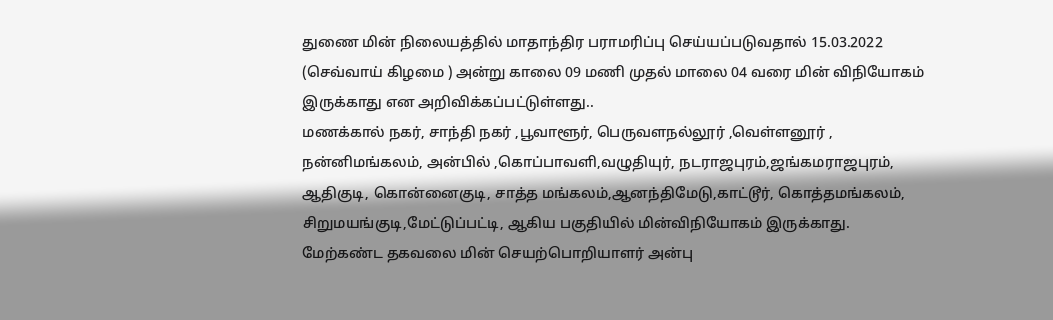துணை மின் நிலையத்தில் மாதாந்திர பராமரிப்பு செய்யப்படுவதால் 15.03.2022 (செவ்வாய் கிழமை ) அன்று காலை 09 மணி முதல் மாலை 04 வரை மின் விநியோகம் இருக்காது என அறிவிக்கப்பட்டுள்ளது..
மணக்கால் நகர், சாந்தி நகர் ,பூவாளூர், பெருவளநல்லூர் ,வெள்ளனூர் , நன்னிமங்கலம், அன்பில் ,கொப்பாவளி,வழுதியுர், நடராஜபுரம்,ஜங்கமராஜபுரம், ஆதிகுடி, கொன்னைகுடி, சாத்த மங்கலம்,ஆனந்திமேடு,காட்டூர், கொத்தமங்கலம், சிறுமயங்குடி,மேட்டுப்பட்டி, ஆகிய பகுதியில் மின்விநியோகம் இருக்காது. மேற்கண்ட தகவலை மின் செயற்பொறியாளர் அன்பு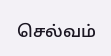செல்வம்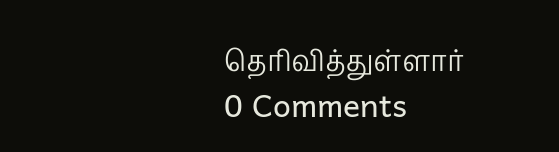தெரிவித்துள்ளார்
0 Comments